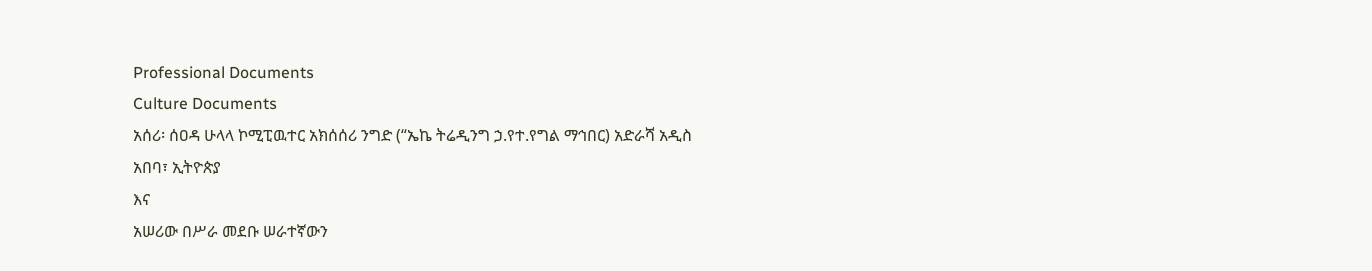Professional Documents
Culture Documents
አሰሪ፡ ሰዐዳ ሁላላ ኮሚፒዉተር አክሰሰሪ ንግድ (“ኤኬ ትሬዲንግ ኃ.የተ.የግል ማኅበር) አድራሻ አዲስ
አበባ፣ ኢትዮጵያ
እና
አሠሪው በሥራ መደቡ ሠራተኛውን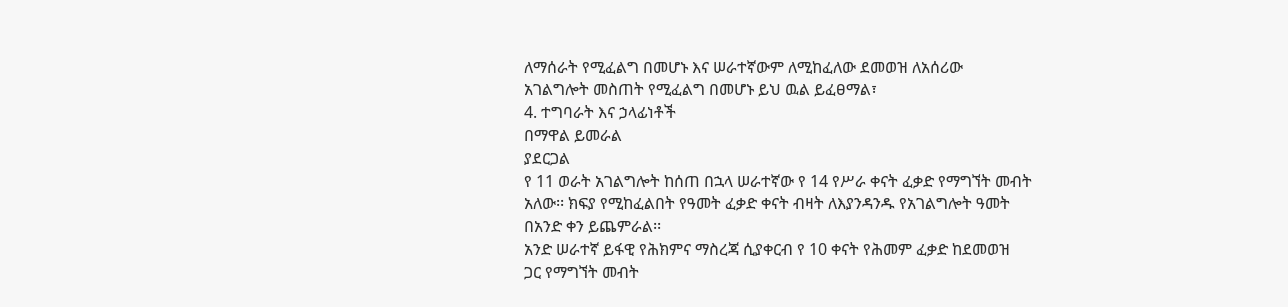ለማሰራት የሚፈልግ በመሆኑ እና ሠራተኛውም ለሚከፈለው ደመወዝ ለአሰሪው
አገልግሎት መስጠት የሚፈልግ በመሆኑ ይህ ዉል ይፈፀማል፣
4. ተግባራት እና ኃላፊነቶች
በማዋል ይመራል
ያደርጋል
የ 11 ወራት አገልግሎት ከሰጠ በኋላ ሠራተኛው የ 14 የሥራ ቀናት ፈቃድ የማግኘት መብት
አለው፡፡ ክፍያ የሚከፈልበት የዓመት ፈቃድ ቀናት ብዛት ለእያንዳንዱ የአገልግሎት ዓመት
በአንድ ቀን ይጨምራል፡፡
አንድ ሠራተኛ ይፋዊ የሕክምና ማስረጃ ሲያቀርብ የ 10 ቀናት የሕመም ፈቃድ ከደመወዝ
ጋር የማግኘት መብት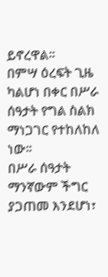ይኖረዋል፡፡
በምሣ ዕረፍት ጊዜ ካልሆነ በቀር በሥራ ሰዓታት የግል ስልክ ማነጋገር የተከለከለ ነው፡፡
በሥራ ሰዓታት ማንኛውም ችግር ያጋጠመ እንደሆነ፣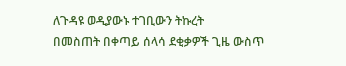ለጉዳዩ ወዲያውኑ ተገቢውን ትኩረት
በመስጠት በቀጣይ ሰላሳ ደቂቃዎች ጊዜ ውስጥ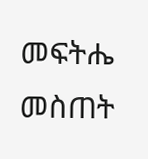መፍትሔ መስጠት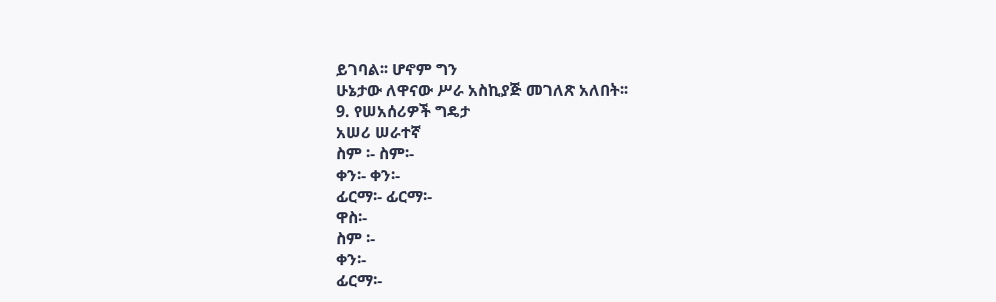ይገባል፡፡ ሆኖም ግን
ሁኔታው ለዋናው ሥራ አስኪያጅ መገለጽ አለበት፡፡
9. የሠአሰሪዎች ግዴታ
አሠሪ ሠራተኛ
ስም ፡- ስም፡-
ቀን፡- ቀን፡-
ፊርማ፡- ፊርማ፡-
ዋስ፡-
ስም ፡-
ቀን፡-
ፊርማ፡-